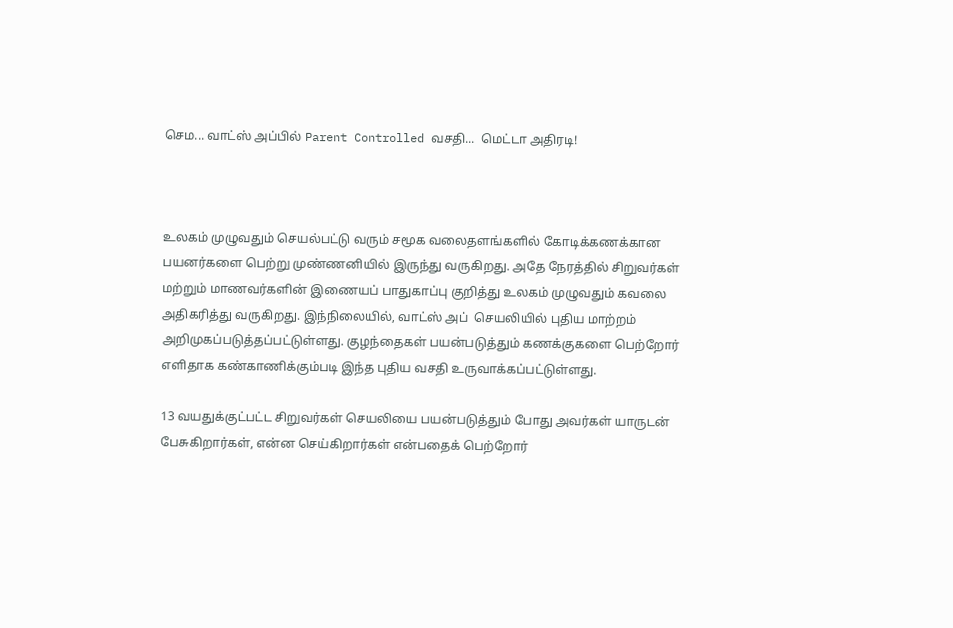செம... வாட்ஸ் அப்பில் Parent Controlled வசதி...  மெட்டா அதிரடி!



உலகம் முழுவதும் செயல்பட்டு வரும் சமூக வலைதளங்களில் கோடிக்கணக்கான பயனர்களை பெற்று முண்ணனியில் இருந்து வருகிறது. அதே நேரத்தில் சிறுவர்கள் மற்றும் மாணவர்களின் இணையப் பாதுகாப்பு குறித்து உலகம் முழுவதும் கவலை அதிகரித்து வருகிறது. இந்நிலையில், வாட்ஸ் அப்  செயலியில் புதிய மாற்றம் அறிமுகப்படுத்தப்பட்டுள்ளது. குழந்தைகள் பயன்படுத்தும் கணக்குகளை பெற்றோர் எளிதாக கண்காணிக்கும்படி இந்த புதிய வசதி உருவாக்கப்பட்டுள்ளது.

13 வயதுக்குட்பட்ட சிறுவர்கள் செயலியை பயன்படுத்தும் போது அவர்கள் யாருடன் பேசுகிறார்கள், என்ன செய்கிறார்கள் என்பதைக் பெற்றோர்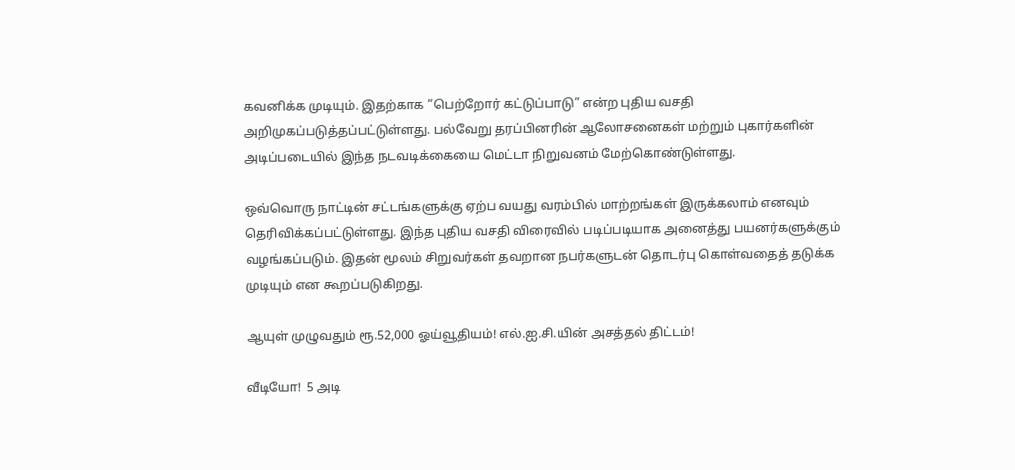கவனிக்க முடியும். இதற்காக “பெற்றோர் கட்டுப்பாடு” என்ற புதிய வசதி அறிமுகப்படுத்தப்பட்டுள்ளது. பல்வேறு தரப்பினரின் ஆலோசனைகள் மற்றும் புகார்களின் அடிப்படையில் இந்த நடவடிக்கையை மெட்டா நிறுவனம் மேற்கொண்டுள்ளது.

ஒவ்வொரு நாட்டின் சட்டங்களுக்கு ஏற்ப வயது வரம்பில் மாற்றங்கள் இருக்கலாம் எனவும்  தெரிவிக்கப்பட்டுள்ளது. இந்த புதிய வசதி விரைவில் படிப்படியாக அனைத்து பயனர்களுக்கும் வழங்கப்படும். இதன் மூலம் சிறுவர்கள் தவறான நபர்களுடன் தொடர்பு கொள்வதைத் தடுக்க முடியும் என கூறப்படுகிறது.

ஆயுள் முழுவதும் ரூ.52,000 ஓய்வூதியம்! எல்.ஐ.சி.யின் அசத்தல் திட்டம்!

வீடியோ!  5 அடி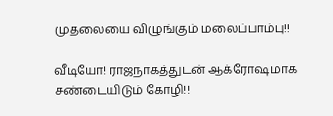முதலையை விழுங்கும் மலைப்பாம்பு!!

வீடியோ! ராஜநாகத்துடன் ஆக்ரோஷமாக சண்டையிடும் கோழி!!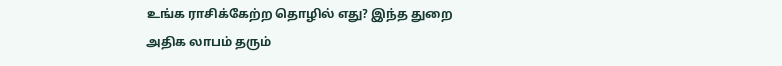உங்க ராசிக்கேற்ற தொழில் எது? இந்த துறை அதிக லாபம் தரும்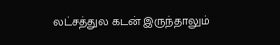லட்சத்துல கடன் இருந்தாலும்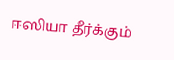ஈஸியா தீர்க்கும்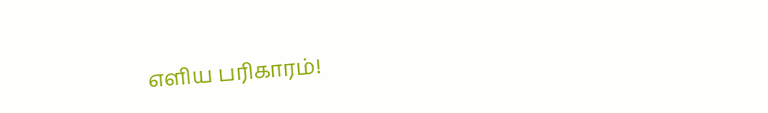எளிய பரிகாரம்!